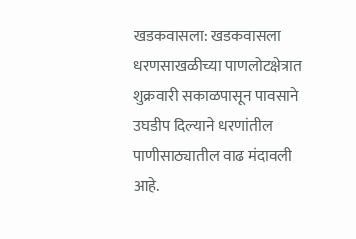खडकवासला: खडकवासला धरणसाखळीच्या पाणलोटक्षेत्रात शुक्रवारी सकाळपासून पावसाने उघडीप दिल्याने धरणांतील पाणीसाठ्यातील वाढ मंदावली आहे.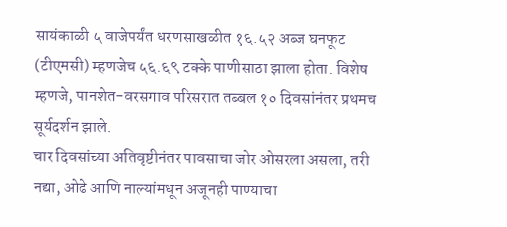सायंकाळी ५ वाजेपर्यंत धरणसाखळीत १६.५२ अब्ज घनफूट (टीएमसी) म्हणजेच ५६.६९ टक्के पाणीसाठा झाला होता. विशेष म्हणजे, पानशेत-वरसगाव परिसरात तब्बल १० दिवसांनंतर प्रथमच सूर्यदर्शन झाले.
चार दिवसांच्या अतिवृष्टीनंतर पावसाचा जोर ओसरला असला, तरी नद्या, ओढे आणि नाल्यांमधून अजूनही पाण्याचा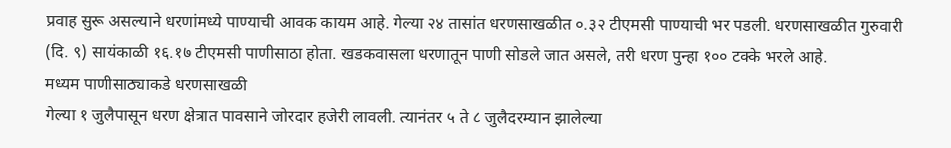प्रवाह सुरू असल्याने धरणांमध्ये पाण्याची आवक कायम आहे. गेल्या २४ तासांत धरणसाखळीत ०.३२ टीएमसी पाण्याची भर पडली. धरणसाखळीत गुरुवारी (दि. ९) सायंकाळी १६.१७ टीएमसी पाणीसाठा होता. खडकवासला धरणातून पाणी सोडले जात असले, तरी धरण पुन्हा १०० टक्के भरले आहे.
मध्यम पाणीसाठ्याकडे धरणसाखळी
गेल्या १ जुलैपासून धरण क्षेत्रात पावसाने जोरदार हजेरी लावली. त्यानंतर ५ ते ८ जुलैदरम्यान झालेल्या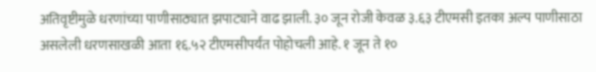अतिवृष्टीमुळे धरणांच्या पाणीसाठ्यात झपाट्याने वाढ झाली. ३० जून रोजी केवळ ३.६३ टीएमसी इतका अल्प पाणीसाठा असलेली धरणसाखळी आता १६.५२ टीएमसीपर्यंत पोहोचली आहे. १ जून ते १०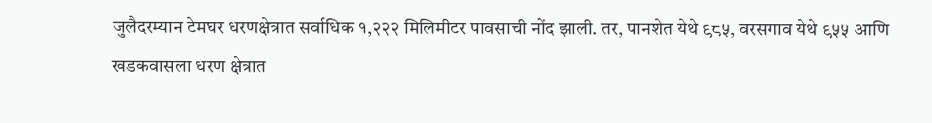जुलैदरम्यान टेमघर धरणक्षेत्रात सर्वाधिक १,२२२ मिलिमीटर पावसाची नोंद झाली. तर, पानशेत येथे ९८५, वरसगाव येथे ९५५ आणि खडकवासला धरण क्षेत्रात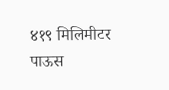४१९ मिलिमीटर पाऊस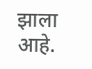झाला आहे.